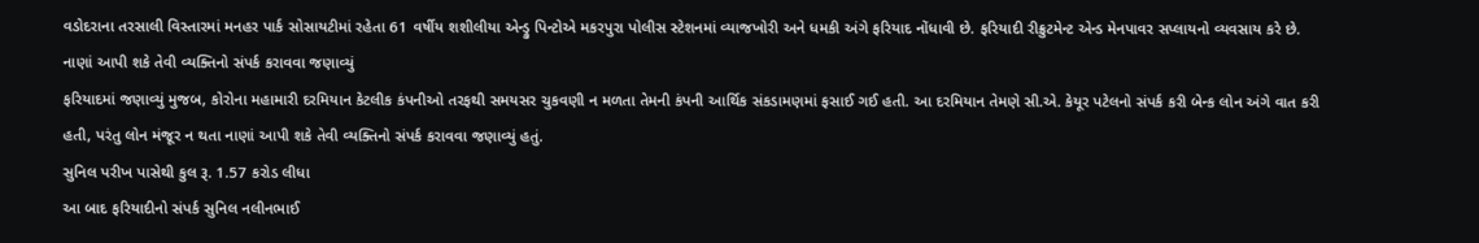વડોદરાના તરસાલી વિસ્તારમાં મનહર પાર્ક સોસાયટીમાં રહેતા 61 વર્ષીય શશીલીયા એન્ડ્રુ પિન્ટોએ મકરપુરા પોલીસ સ્ટેશનમાં વ્યાજખોરી અને ધમકી અંગે ફરિયાદ નોંધાવી છે. ફરિયાદી રીક્રુટમેન્ટ એન્ડ મેનપાવર સપ્લાયનો વ્યવસાય કરે છે.
નાણાં આપી શકે તેવી વ્યક્તિનો સંપર્ક કરાવવા જણાવ્યું
ફરિયાદમાં જણાવ્યું મુજબ, કોરોના મહામારી દરમિયાન કેટલીક કંપનીઓ તરફથી સમયસર ચુકવણી ન મળતા તેમની કંપની આર્થિક સંકડામણમાં ફસાઈ ગઈ હતી. આ દરમિયાન તેમણે સી.એ. કેયૂર પટેલનો સંપર્ક કરી બેન્ક લોન અંગે વાત કરી હતી, પરંતુ લોન મંજૂર ન થતા નાણાં આપી શકે તેવી વ્યક્તિનો સંપર્ક કરાવવા જણાવ્યું હતું.
સુનિલ પરીખ પાસેથી કુલ રૂ. 1.57 કરોડ લીધા
આ બાદ ફરિયાદીનો સંપર્ક સુનિલ નલીનભાઈ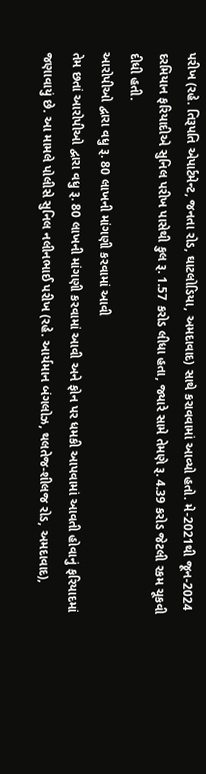પરીખ (રહે. તિરૂપતિ એપાર્ટમેન્ટ, જનતા રોડ, ઘાટલોડિયા, અમદાવાદ) સાથે કરાવવામાં આવ્યો હતો. મે-2021થી જૂન-2024 દરમિયાન ફરિયાદીએ સુનિલ પરીખ પાસેથી કુલ રૂ. 1.57 કરોડ લીધા હતા, જ્યારે સામે તેમણે રૂ. 4.39 કરોડ જેટલી રકમ ચૂકવી દીધી હતી.
આરોપીઓ દ્વારા વધુ રૂ. 80 લાખની માંગણી કરવામાં આવી
તેમ છતાં આરોપીઓ દ્વારા વધુ રૂ. 80 લાખની માંગણી કરવામાં આવી અને ફોન પર ધમકી આપવામાં આવતી હોવાનું ફરિયાદમાં જણાવાયું છે. આ મામલે પોલીસે સુનિલ નલીનભાઈ પરીખ (રહે. આર્યમાન બંગલોઝ, થલતેજ-શીલજ રોડ, અમદાવાદ),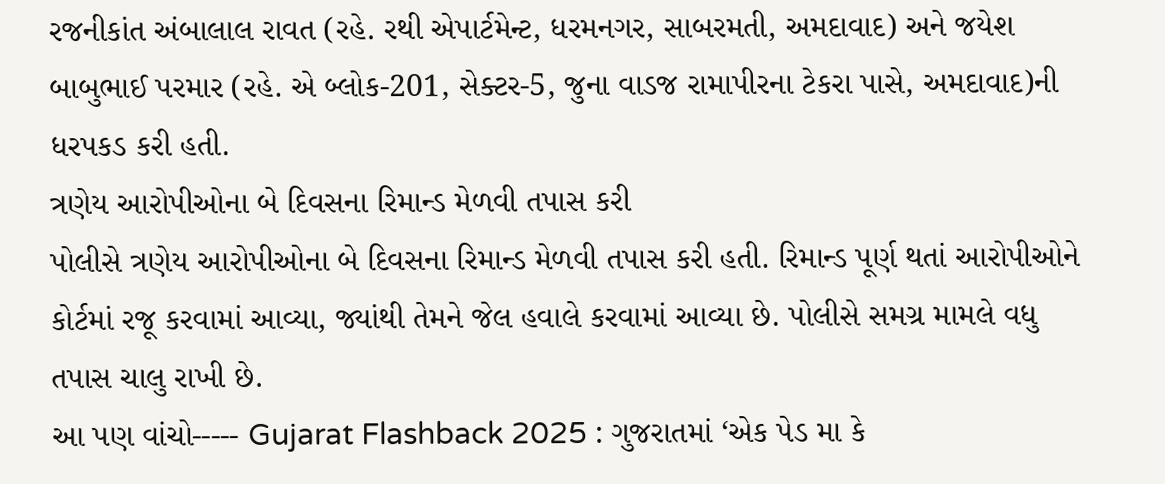રજનીકાંત અંબાલાલ રાવત (રહે. રથી એપાર્ટમેન્ટ, ધરમનગર, સાબરમતી, અમદાવાદ) અને જયેશ બાબુભાઈ પરમાર (રહે. એ બ્લોક-201, સેક્ટર-5, જુના વાડજ રામાપીરના ટેકરા પાસે, અમદાવાદ)ની ધરપકડ કરી હતી.
ત્રણેય આરોપીઓના બે દિવસના રિમાન્ડ મેળવી તપાસ કરી
પોલીસે ત્રણેય આરોપીઓના બે દિવસના રિમાન્ડ મેળવી તપાસ કરી હતી. રિમાન્ડ પૂર્ણ થતાં આરોપીઓને કોર્ટમાં રજૂ કરવામાં આવ્યા, જ્યાંથી તેમને જેલ હવાલે કરવામાં આવ્યા છે. પોલીસે સમગ્ર મામલે વધુ તપાસ ચાલુ રાખી છે.
આ પણ વાંચો----- Gujarat Flashback 2025 : ગુજરાતમાં ‘એક પેડ મા કે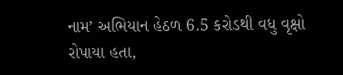નામ’ અભિયાન હેઠળ 6.5 કરોડથી વધુ વૃક્ષો રોપાયા હતા,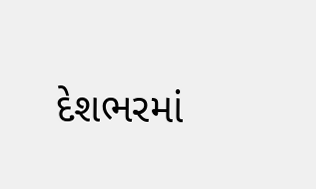દેશભરમાં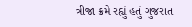ત્રીજા ક્રમે રહ્યું હતું ગુજરાત